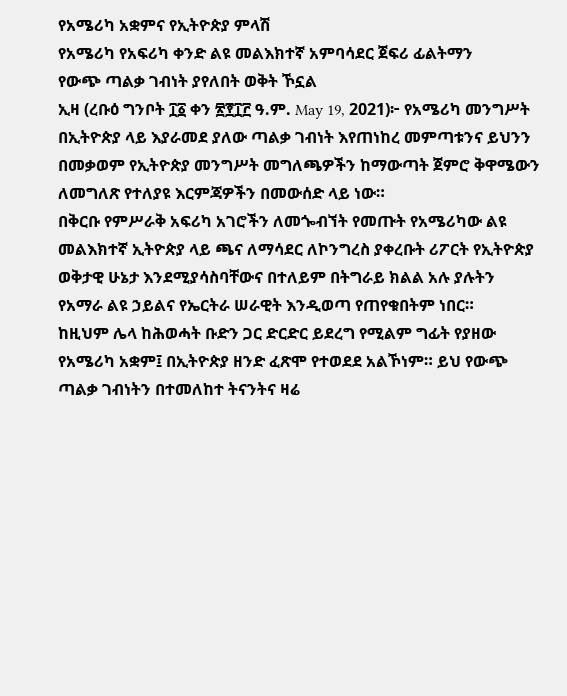የአሜሪካ አቋምና የኢትዮጵያ ምላሽ
የአሜሪካ የአፍሪካ ቀንድ ልዩ መልእክተኛ አምባሳደር ጀፍሪ ፊልትማን
የውጭ ጣልቃ ገብነት ያየለበት ወቅት ኾኗል
ኢዛ (ረቡዕ ግንቦት ፲፩ ቀን ፳፻፲፫ ዓ.ም. May 19, 2021)፦ የአሜሪካ መንግሥት በኢትዮጵያ ላይ እያራመደ ያለው ጣልቃ ገብነት እየጠነከረ መምጣቱንና ይህንን በመቃወም የኢትዮጵያ መንግሥት መግለጫዎችን ከማውጣት ጀምሮ ቅዋሜውን ለመግለጽ የተለያዩ እርምጃዎችን በመውሰድ ላይ ነው።
በቅርቡ የምሥራቅ አፍሪካ አገሮችን ለመጐብኘት የመጡት የአሜሪካው ልዩ መልእክተኛ ኢትዮጵያ ላይ ጫና ለማሳደር ለኮንግረስ ያቀረቡት ሪፖርት የኢትዮጵያ ወቅታዊ ሁኔታ እንደሚያሳስባቸውና በተለይም በትግራይ ክልል አሉ ያሉትን የአማራ ልዩ ኃይልና የኤርትራ ሠራዊት እንዲወጣ የጠየቁበትም ነበር።
ከዚህም ሌላ ከሕወሓት ቡድን ጋር ድርድር ይደረግ የሚልም ግፊት የያዘው የአሜሪካ አቋም፤ በኢትዮጵያ ዘንድ ፈጽሞ የተወደደ አልኾነም። ይህ የውጭ ጣልቃ ገብነትን በተመለከተ ትናንትና ዛሬ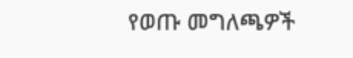የወጡ መግለጫዎች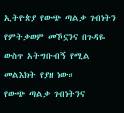ኢትዮጵያ የውጭ ጣልቃ ገብነትን የምትቃወም መኾኗንና በጉዳዬ ውስጥ አትግቡብኝ የሚል መልእክት የያዘ ነው።
የውጭ ጣልቃ ገብነትንና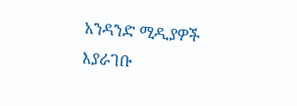አንዳንድ ሚዲያዎች እያራገቡ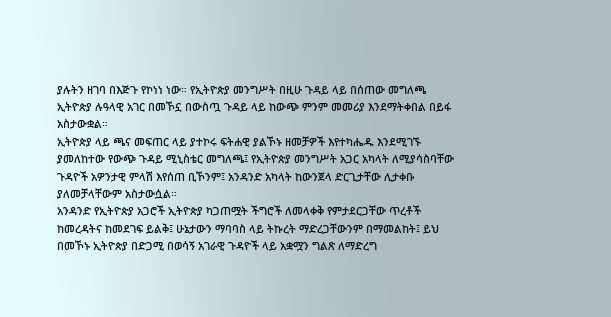ያሉትን ዘገባ በእጅጉ የኮነነ ነው። የኢትዮጵያ መንግሥት በዚሁ ጉዳይ ላይ በሰጠው መግለጫ ኢትዮጵያ ሉዓላዊ አገር በመኾኗ በውስጧ ጉዳይ ላይ ከውጭ ምንም መመሪያ እንደማትቀበል በይፋ አስታውቋል።
ኢትዮጵያ ላይ ጫና መፍጠር ላይ ያተኮሩ ፍትሐዊ ያልኾኑ ዘመቻዎች እየተካሔዱ እንደሚገኙ ያመለከተው የውጭ ጉዳይ ሚኒስቴር መግለጫ፤ የኢትዮጵያ መንግሥት አጋር አካላት ለሚያሳስባቸው ጉዳዮች አዎንታዊ ምላሽ እየሰጠ ቢኾንም፤ አንዳንድ አካላት ከውንጀላ ድርጊታቸው ሊታቀቡ ያለመቻላቸውም አስታውሷል።
አንዳንድ የኢትዮጵያ አጋሮች ኢትዮጵያ ካጋጠሟት ችግሮች ለመላቀቅ የምታደርጋቸው ጥረቶች ከመረዳትና ከመደገፍ ይልቅ፤ ሁኔታውን ማባባስ ላይ ትኩረት ማድረጋቸውንም በማመልከት፤ ይህ በመኾኑ ኢትዮጵያ በድጋሚ በወሳኝ አገራዊ ጉዳዮች ላይ አቋሟን ግልጽ ለማድረግ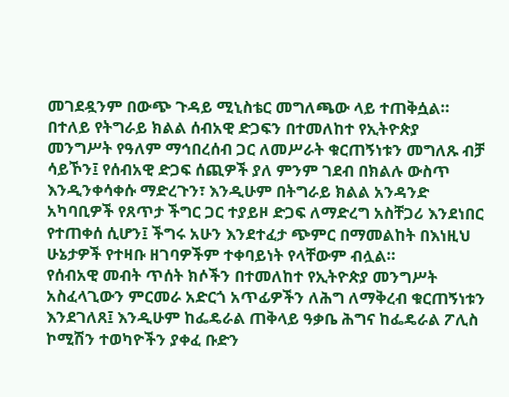መገደዷንም በውጭ ጉዳይ ሚኒስቴር መግለጫው ላይ ተጠቅሷል።
በተለይ የትግራይ ክልል ሰብአዊ ድጋፍን በተመለከተ የኢትዮጵያ መንግሥት የዓለም ማኅበረሰብ ጋር ለመሥራት ቁርጠኝነቱን መግለጹ ብቻ ሳይኾን፤ የሰብአዊ ድጋፍ ሰጪዎች ያለ ምንም ገደብ በክልሉ ውስጥ እንዲንቀሳቀሱ ማድረጉን፣ እንዲሁም በትግራይ ክልል አንዳንድ አካባቢዎች የጸጥታ ችግር ጋር ተያይዞ ድጋፍ ለማድረግ አስቸጋሪ እንደነበር የተጠቀሰ ሲሆን፤ ችግሩ አሁን እንደተፈታ ጭምር በማመልከት በእነዚህ ሁኔታዎች የተዛቡ ዘገባዎችም ተቀባይነት የላቸውም ብሏል።
የሰብአዊ መብት ጥሰት ክሶችን በተመለከተ የኢትዮጵያ መንግሥት አስፈላጊውን ምርመራ አድርጎ አጥፊዎችን ለሕግ ለማቅረብ ቁርጠኝነቱን እንደገለጸ፤ እንዲሁም ከፌዴራል ጠቅላይ ዓቃቤ ሕግና ከፌዴራል ፖሊስ ኮሚሽን ተወካዮችን ያቀፈ ቡድን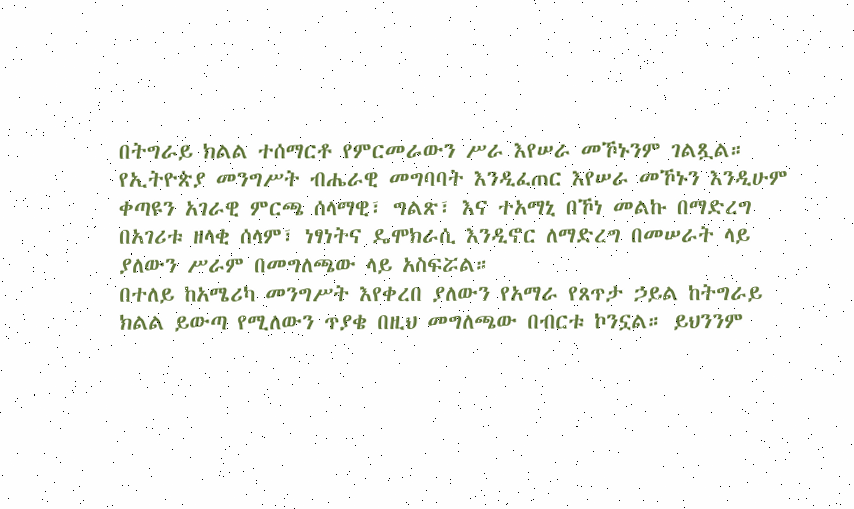በትግራይ ክልል ተሰማርቶ የምርመራውን ሥራ እየሠራ መኾኑንም ገልጿል።
የኢትዮጵያ መንግሥት ብሔራዊ መግባባት እንዲፈጠር እየሠራ መኾኑን እንዲሁም ቀጣዩን አገራዊ ምርጫ ሰላማዊ፣ ግልጽ፣ እና ተአማኒ በኾነ መልኩ በማድረግ በአገሪቱ ዘላቂ ሰላም፣ ነፃነትና ዴሞክራሲ እንዲኖር ለማድረግ በመሠራት ላይ ያለውን ሥራም በመግለጫው ላይ አስፍሯል።
በተለይ ከአሜሪካ መንግሥት እየቀረበ ያለውን የአማራ የጸጥታ ኃይል ከትግራይ ክልል ይውጣ የሚለውን ጥያቄ በዚህ መግለጫው በብርቱ ኮንኗል። ይህንንም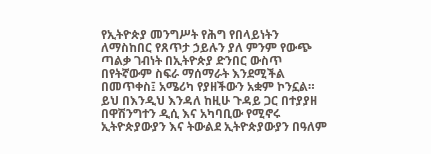የኢትዮጵያ መንግሥት የሕግ የበላይነትን ለማስከበር የጸጥታ ኃይሉን ያለ ምንም የውጭ ጣልቃ ገብነት በኢትዮጵያ ድንበር ውስጥ በየትኛውም ስፍራ ማሰማራት እንደሚችል በመጥቀስ፤ አሜሪካ የያዘችውን አቋም ኮንኗል።
ይህ በእንዲህ እንዳለ ከዚሁ ጉዳይ ጋር በተያያዘ በዋሽንግተን ዲሲ እና አካባቢው የሚኖሩ ኢትዮጵያውያን እና ትውልደ ኢትዮጵያውያን በዓለም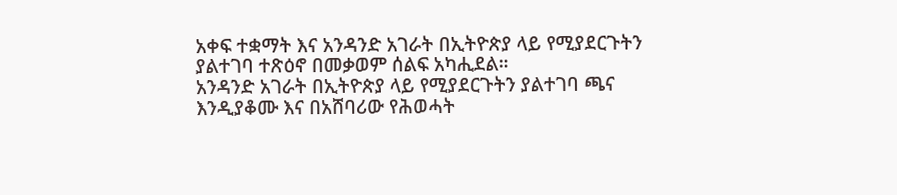አቀፍ ተቋማት እና አንዳንድ አገራት በኢትዮጵያ ላይ የሚያደርጉትን ያልተገባ ተጽዕኖ በመቃወም ሰልፍ አካሒደል።
አንዳንድ አገራት በኢትዮጵያ ላይ የሚያደርጉትን ያልተገባ ጫና እንዲያቆሙ እና በአሸባሪው የሕወሓት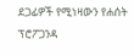ደጋፊዎች የሚነዛውን የሐሰት ፕሮፖጋንዳ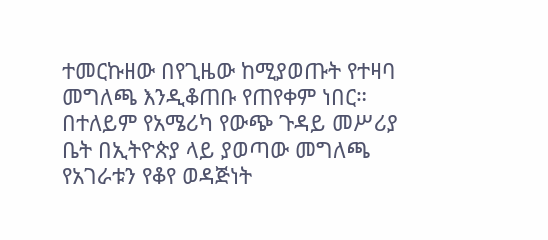ተመርኩዘው በየጊዜው ከሚያወጡት የተዛባ መግለጫ እንዲቆጠቡ የጠየቀም ነበር።
በተለይም የአሜሪካ የውጭ ጉዳይ መሥሪያ ቤት በኢትዮጵያ ላይ ያወጣው መግለጫ የአገራቱን የቆየ ወዳጅነት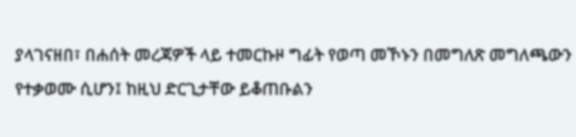ያላገናዘበ፣ በሐሰት መረጃዎች ላይ ተመርኩዞ ግፊት የወጣ መኾኑን በመግለጽ መግለጫውን የተቃወሙ ሲሆን፤ ከዚህ ድርጊታቸው ይቆጠቡልን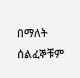በማለት ሰልፈኞቹም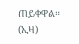ጠይቀዋል። (ኢዛ)